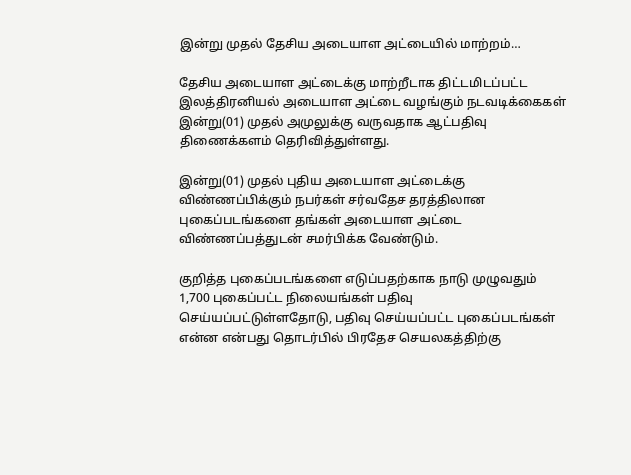இன்று முதல் தேசிய அடையாள அட்டையில் மாற்றம்…

தேசிய அடையாள அட்டைக்கு மாற்றீடாக திட்டமிடப்பட்ட இலத்திரனியல் அடையாள அட்டை வழங்கும் நடவடிக்கைகள் இன்று(01) முதல் அமுலுக்கு வருவதாக ஆட்பதிவு திணைக்களம் தெரிவித்துள்ளது.

இன்று(01) முதல் புதிய அடையாள அட்டைக்கு விண்ணப்பிக்கும் நபர்கள் சர்வதேச தரத்திலான புகைப்படங்களை தங்கள் அடையாள அட்டை விண்ணப்பத்துடன் சமர்பிக்க வேண்டும்.

குறித்த புகைப்படங்களை எடுப்பதற்காக நாடு முழுவதும் 1,700 புகைப்பட்ட நிலையங்கள் பதிவு செய்யப்பட்டுள்ளதோடு, பதிவு செய்யப்பட்ட புகைப்படங்கள் என்ன என்பது தொடர்பில் பிரதேச செயலகத்திற்கு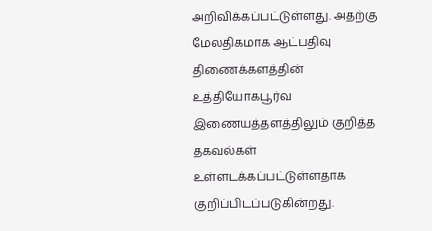அறிவிக்கப்பட்டுள்ளது. அதற்கு மேலதிகமாக ஆட்பதிவு திணைக்களத்தின் உத்தியோகபூர்வ இணையத்தளத்திலும் குறித்த தகவல்கள் உள்ளடக்கப்பட்டுள்ளதாக குறிப்பிடப்படுகின்றது.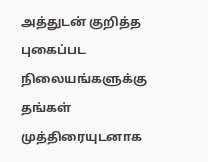அத்துடன் குறித்த புகைப்பட நிலையங்களுக்கு தங்கள் முத்திரையுடனாக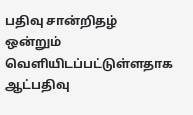பதிவு சான்றிதழ் ஒன்றும் வெளியிடப்பட்டுள்ளதாக ஆட்பதிவு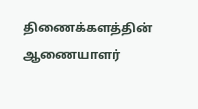திணைக்களத்தின் ஆணையாளர்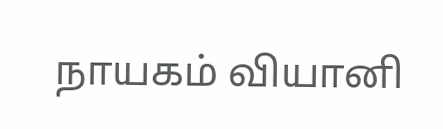நாயகம் வியானி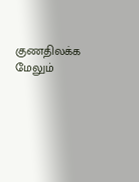குணதிலக்க மேலும்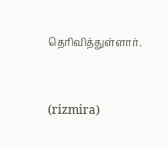தெரிவித்துள்ளார்.



(rizmira)